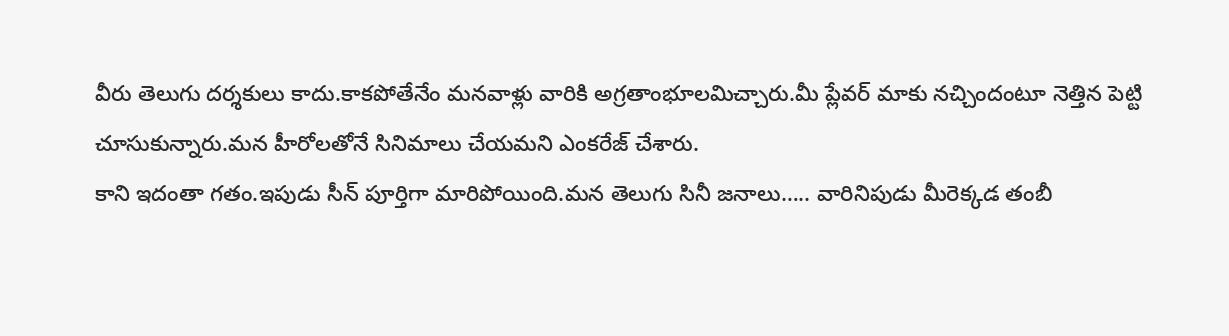వీరు తెలుగు దర్శకులు కాదు.కాకపోతేనేం మనవాళ్లు వారికి అగ్రతాంభూలమిచ్చారు.మీ ప్లేవర్ మాకు నచ్చిందంటూ నెత్తిన పెట్టి చూసుకున్నారు.మన హీరోలతోనే సినిమాలు చేయమని ఎంకరేజ్ చేశారు.
కాని ఇదంతా గతం.ఇపుడు సీన్ పూర్తిగా మారిపోయింది.మన తెలుగు సినీ జనాలు….. వారినిపుడు మీరెక్కడ తంబీ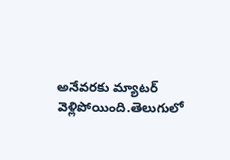అనేవరకు మ్యాటర్ వెళ్లిపోయింది.తెలుగులో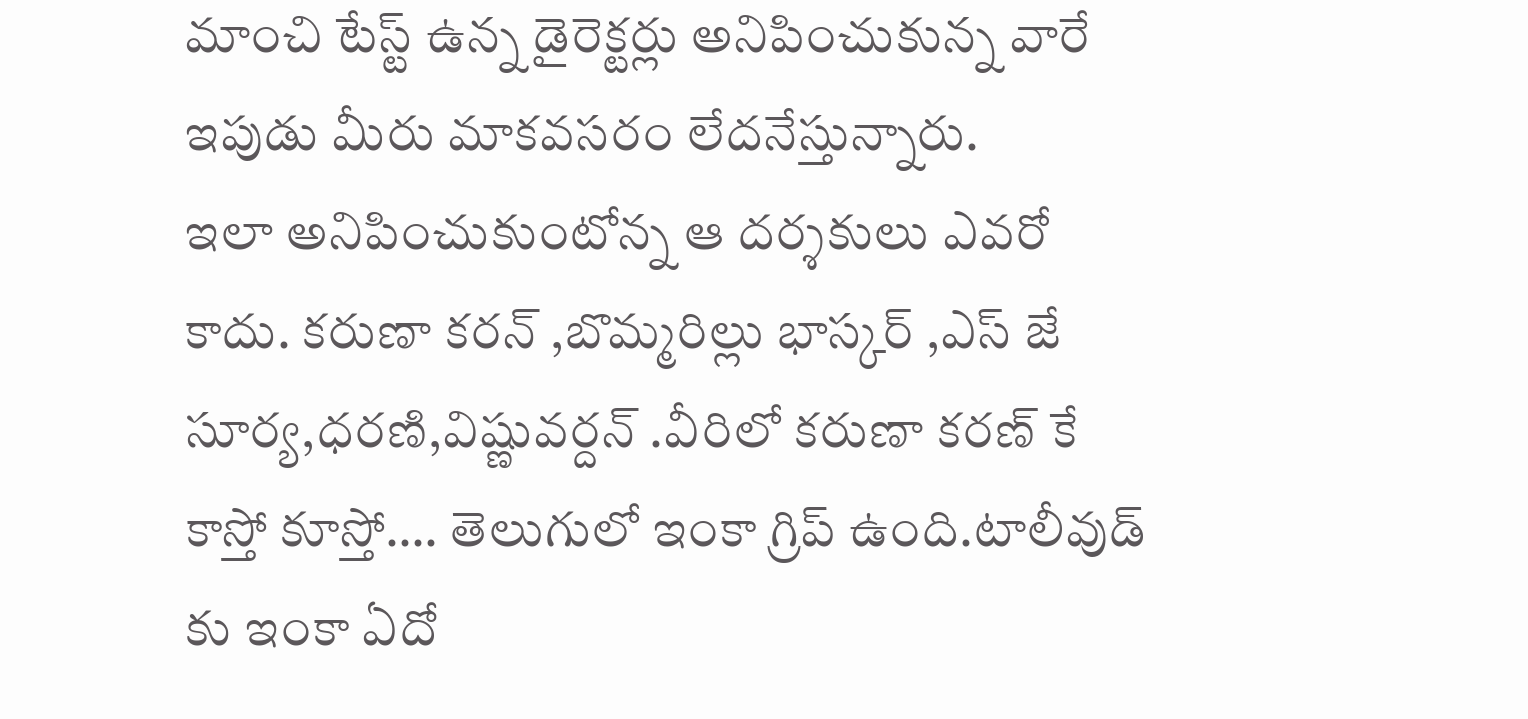మాంచి టేస్ట్ ఉన్న డైరెక్టర్లు అనిపించుకున్న వారే ఇపుడు మీరు మాకవసరం లేదనేస్తున్నారు.
ఇలా అనిపించుకుంటోన్న ఆ దర్శకులు ఎవరో కాదు. కరుణా కరన్ ,బొమ్మరిల్లు భాస్కర్ ,ఎస్ జే సూర్య,ధరణి,విష్ణువర్దన్ .వీరిలో కరుణా కరణ్ కే కాస్తో కూస్తో…. తెలుగులో ఇంకా గ్రిప్ ఉంది.టాలీవుడ్ కు ఇంకా ఏదో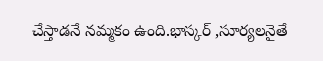చేస్తాడనే నమ్మకం ఉంది.భాస్కర్ ,సూర్యలనైతే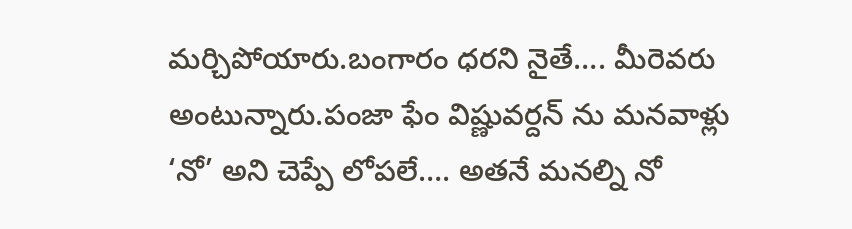మర్చిపోయారు.బంగారం ధరని నైతే…. మీరెవరు అంటున్నారు.పంజా ఫేం విష్ణువర్దన్ ను మనవాళ్లు ‘నో’ అని చెప్పే లోపలే…. అతనే మనల్ని నో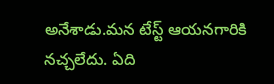అనేశాడు.మన టేస్ట్ ఆయనగారికి నచ్చలేదు. ఏది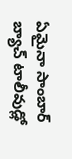ఏమైనా సాంబార్ బ్యాచ్ టాలీవుడ్లో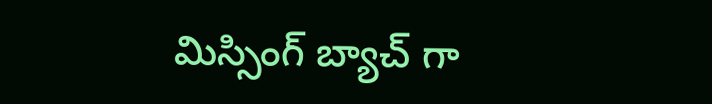మిస్సింగ్ బ్యాచ్ గా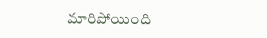మారిపోయింది